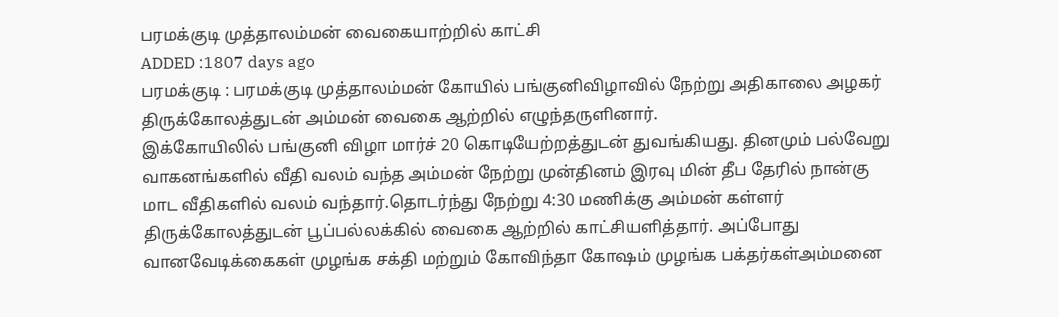பரமக்குடி முத்தாலம்மன் வைகையாற்றில் காட்சி
ADDED :1807 days ago
பரமக்குடி : பரமக்குடி முத்தாலம்மன் கோயில் பங்குனிவிழாவில் நேற்று அதிகாலை அழகர் திருக்கோலத்துடன் அம்மன் வைகை ஆற்றில் எழுந்தருளினார்.
இக்கோயிலில் பங்குனி விழா மார்ச் 20 கொடியேற்றத்துடன் துவங்கியது. தினமும் பல்வேறு வாகனங்களில் வீதி வலம் வந்த அம்மன் நேற்று முன்தினம் இரவு மின் தீப தேரில் நான்கு மாட வீதிகளில் வலம் வந்தார்.தொடர்ந்து நேற்று 4:30 மணிக்கு அம்மன் கள்ளர் திருக்கோலத்துடன் பூப்பல்லக்கில் வைகை ஆற்றில் காட்சியளித்தார். அப்போது வானவேடிக்கைகள் முழங்க சக்தி மற்றும் கோவிந்தா கோஷம் முழங்க பக்தர்கள்அம்மனை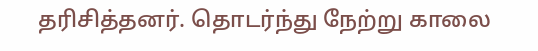தரிசித்தனர். தொடர்ந்து நேற்று காலை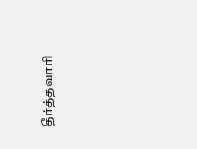தீர்த்தவாரி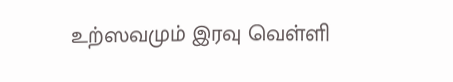உற்ஸவமும் இரவு வெள்ளி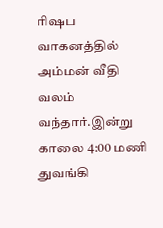ரிஷப வாகனத்தில் அம்மன் வீதி வலம் வந்தார்.இன்று காலை 4:00 மணி துவங்கி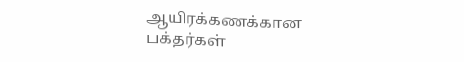ஆயிரக்கணக்கான பக்தர்கள்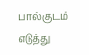பால்குடம் எடுத்து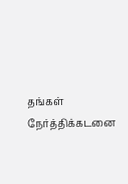தங்கள் நேர்த்திக்கடனை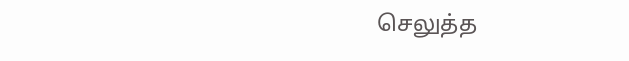செலுத்த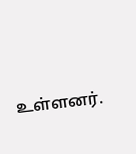உள்ளனர்.